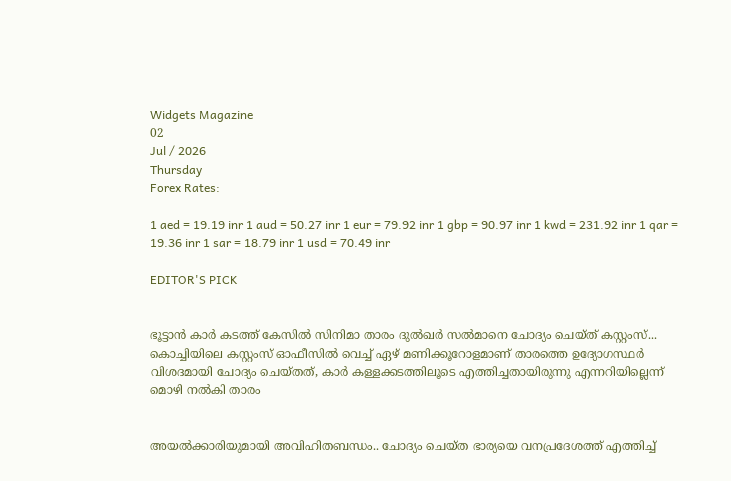Widgets Magazine
02
Jul / 2026
Thursday
Forex Rates:

1 aed = 19.19 inr 1 aud = 50.27 inr 1 eur = 79.92 inr 1 gbp = 90.97 inr 1 kwd = 231.92 inr 1 qar = 19.36 inr 1 sar = 18.79 inr 1 usd = 70.49 inr

EDITOR'S PICK


ഭൂട്ടാന്‍ കാര്‍ കടത്ത് കേസില്‍ സിനിമാ താരം ദുല്‍ഖര്‍ സല്‍മാനെ ചോദ്യം ചെയ്ത് കസ്റ്റംസ്... കൊച്ചിയിലെ കസ്റ്റംസ് ഓഫീസില്‍ വെച്ച് ഏഴ് മണിക്കൂറോളമാണ് താരത്തെ ഉദ്യോഗസ്ഥര്‍ വിശദമായി ചോദ്യം ചെയ്തത്, കാർ കള്ളക്കടത്തിലൂടെ എത്തിച്ചതായിരുന്നു എന്നറിയില്ലെന്ന് മൊഴി നൽകി താരം


അയൽക്കാരിയുമായി അവിഹിതബന്ധം.. ചോദ്യം ചെയ്ത ഭാര്യയെ വനപ്രദേശത്ത് എത്തിച്ച്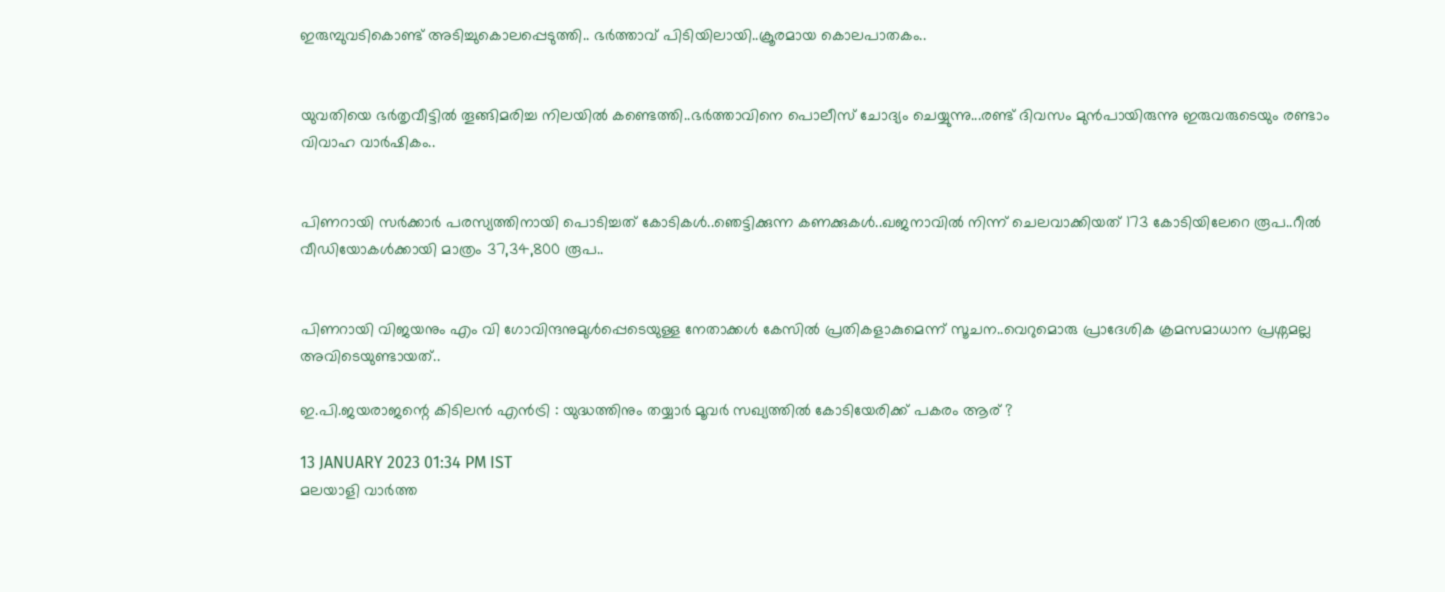ഇരുമ്പുവടികൊണ്ട് അടിച്ചുകൊലപ്പെടുത്തി.. ഭർത്താവ് പിടിയിലായി..ക്രൂരമായ കൊലപാതകം..


യുവതിയെ ഭർതൃവീട്ടിൽ തൂങ്ങിമരിച്ച നിലയിൽ കണ്ടെത്തി..ഭർത്താവിനെ പൊലീസ് ചോദ്യം ചെയ്യുന്നു...രണ്ട് ദിവസം മുൻപായിരുന്നു ഇരുവരുടെയും രണ്ടാം വിവാഹ വാർഷികം..


പിണറായി സര്‍ക്കാര്‍ പരസ്യത്തിനായി പൊടിച്ചത് കോടികൾ..ഞെട്ടിക്കുന്ന കണക്കുകൾ..ഖജനാവില്‍ നിന്ന് ചെലവാക്കിയത് 173 കോടിയിലേറെ രൂപ..റീല്‍ വീഡിയോകള്‍ക്കായി മാത്രം 37,34,800 രൂപ..


പിണറായി വിജയനും എം വി ഗോവിന്ദനുമുൾപ്പെടെയുള്ള നേതാക്കൾ കേസിൽ പ്രതികളാകുമെന്ന് സൂചന..വെറുമൊരു പ്രാദേശിക ക്രമസമാധാന പ്രശ്നമല്ല അവിടെയുണ്ടായത്..

ഇ.പി.ജയരാജന്റെ കിടിലന്‍ എന്‍ട്രി : യുദ്ധത്തിനും തയ്യാര്‍ മൂവര്‍ സഖ്യത്തില്‍ കോടിയേരിക്ക് പകരം ആര് ?

13 JANUARY 2023 01:34 PM IST
മലയാളി വാര്‍ത്ത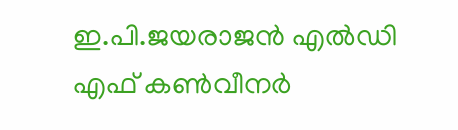ഇ.പി.ജയരാജന്‍ എല്‍ഡി എഫ് കണ്‍വീനര്‍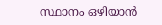സ്ഥാനം ഒഴിയാന്‍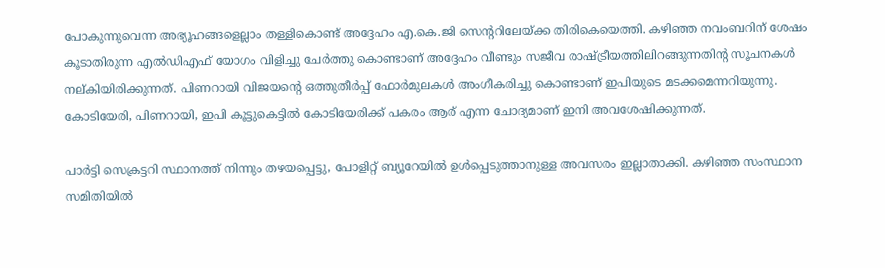പോകുന്നുവെന്ന അഭ്യൂഹങ്ങളെല്ലാം തള്ളികൊണ്ട് അദ്ദേഹം എ.കെ.ജി സെന്ററിലേയ്ക്ക തിരികെയെത്തി. കഴിഞ്ഞ നവംബറിന് ശേഷം കൂടാതിരുന്ന എല്‍ഡിഎഫ് യോഗം വിളിച്ചു ചേര്‍ത്തു കൊണ്ടാണ് അദ്ദേഹം വീണ്ടും സജീവ രാഷ്ട്രീയത്തിലിറങ്ങുന്നതിന്റ സൂചനകള്‍ നല്കിയിരിക്കുന്നത്. പിണറായി വിജയന്റെ ഒത്തുതീര്‍പ്പ് ഫോര്‍മുലകള്‍ അംഗീകരിച്ചു കൊണ്ടാണ് ഇപിയുടെ മടക്കമെന്നറിയുന്നു. കോടിയേരി, പിണറായി, ഇപി കൂട്ടുകെട്ടില്‍ കോടിയേരിക്ക് പകരം ആര് എന്ന ചോദ്യമാണ് ഇനി അവശേഷിക്കുന്നത്.

പാര്‍ട്ടി സെക്രട്ടറി സ്ഥാനത്ത് നിന്നും തഴയപ്പെട്ടു, പോളിറ്റ് ബ്യൂറേയില്‍ ഉള്‍പ്പെടുത്താനുള്ള അവസരം ഇല്ലാതാക്കി. കഴിഞ്ഞ സംസ്ഥാന സമിതിയില്‍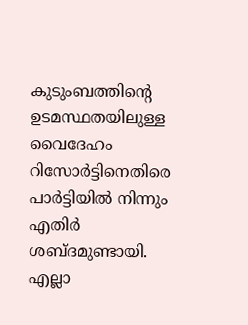കുടുംബത്തിന്റെ ഉടമസ്ഥതയിലുള്ള വൈദേഹം റിസോര്‍ട്ടിനെതിരെ പാര്‍ട്ടിയില്‍ നിന്നും എതിര്‍ ശബ്ദമുണ്ടായി. എല്ലാ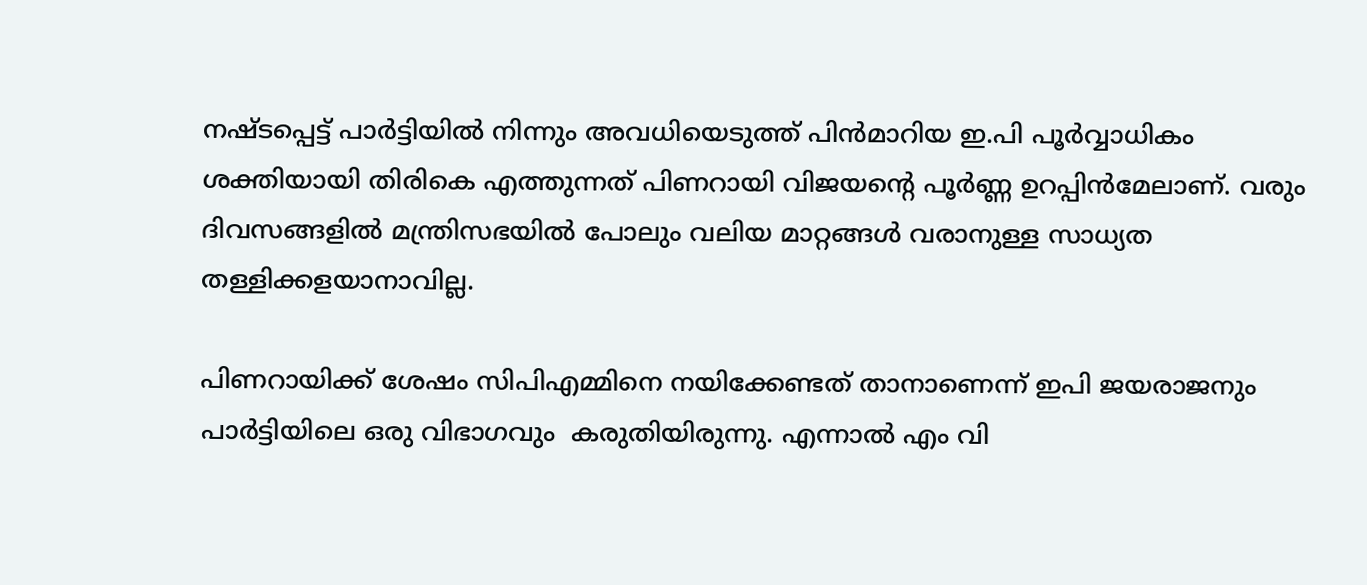നഷ്ടപ്പെട്ട് പാര്‍ട്ടിയില്‍ നിന്നും അവധിയെടുത്ത് പിന്‍മാറിയ ഇ.പി പൂര്‍വ്വാധികം ശക്തിയായി തിരികെ എത്തുന്നത് പിണറായി വിജയന്റെ പൂര്‍ണ്ണ ഉറപ്പിന്‍മേലാണ്. വരും ദിവസങ്ങളില്‍ മന്ത്രിസഭയില്‍ പോലും വലിയ മാറ്റങ്ങള്‍ വരാനുള്ള സാധ്യത തള്ളിക്കളയാനാവില്ല.

പിണറായിക്ക് ശേഷം സിപിഎമ്മിനെ നയിക്കേണ്ടത് താനാണെന്ന് ഇപി ജയരാജനും പാര്‍ട്ടിയിലെ ഒരു വിഭാഗവും  കരുതിയിരുന്നു. എന്നാല്‍ എം വി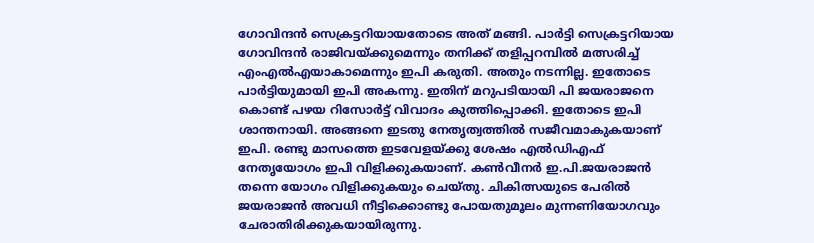ഗോവിന്ദന്‍ സെക്രട്ടറിയായതോടെ അത് മങ്ങി. പാര്‍ട്ടി സെക്രട്ടറിയായ ഗോവിന്ദന്‍ രാജിവയ്ക്കുമെന്നും തനിക്ക് തളിപ്പറമ്പില്‍ മത്സരിച്ച് എംഎല്‍എയാകാമെന്നും ഇപി കരുതി. അതും നടന്നില്ല. ഇതോടെ പാര്‍ട്ടിയുമായി ഇപി അകന്നു. ഇതിന് മറുപടിയായി പി ജയരാജനെ കൊണ്ട് പഴയ റിസോര്‍ട്ട് വിവാദം കുത്തിപ്പൊക്കി. ഇതോടെ ഇപി ശാന്തനായി. അങ്ങനെ ഇടതു നേതൃത്വത്തില്‍ സജീവമാകുകയാണ് ഇപി. രണ്ടു മാസത്തെ ഇടവേളയ്ക്കു ശേഷം എല്‍ഡിഎഫ് നേതൃയോഗം ഇപി വിളിക്കുകയാണ്. കണ്‍വീനര്‍ ഇ.പി.ജയരാജന്‍ തന്നെ യോഗം വിളിക്കുകയും ചെയ്തു. ചികിത്സയുടെ പേരില്‍ ജയരാജന്‍ അവധി നീട്ടിക്കൊണ്ടു പോയതുമൂലം മുന്നണിയോഗവും ചേരാതിരിക്കുകയായിരുന്നു.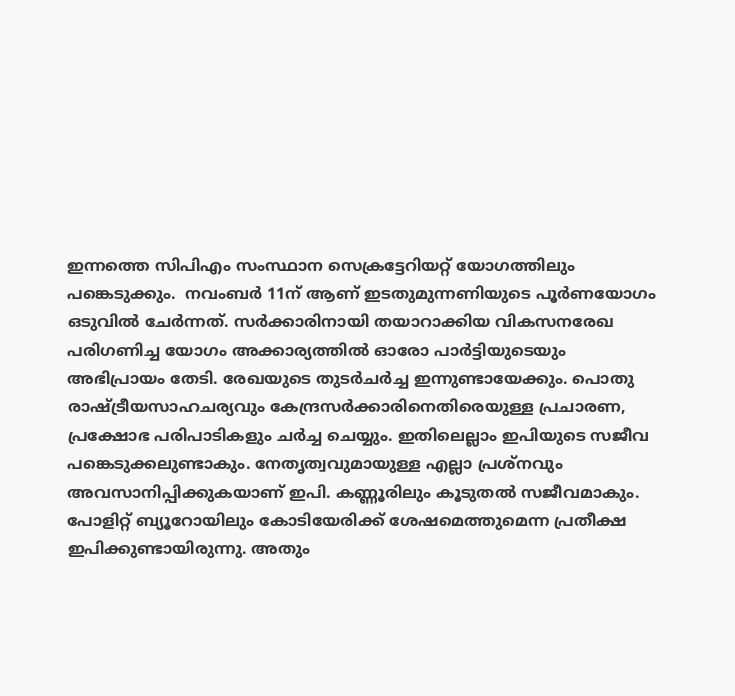ഇന്നത്തെ സിപിഎം സംസ്ഥാന സെക്രട്ടേറിയറ്റ് യോഗത്തിലും പങ്കെടുക്കും.  നവംബര്‍ 11ന് ആണ് ഇടതുമുന്നണിയുടെ പൂര്‍ണയോഗം ഒടുവില്‍ ചേര്‍ന്നത്. സര്‍ക്കാരിനായി തയാറാക്കിയ വികസനരേഖ പരിഗണിച്ച യോഗം അക്കാര്യത്തില്‍ ഓരോ പാര്‍ട്ടിയുടെയും അഭിപ്രായം തേടി. രേഖയുടെ തുടര്‍ചര്‍ച്ച ഇന്നുണ്ടായേക്കും. പൊതു രാഷ്ട്രീയസാഹചര്യവും കേന്ദ്രസര്‍ക്കാരിനെതിരെയുള്ള പ്രചാരണ, പ്രക്ഷോഭ പരിപാടികളും ചര്‍ച്ച ചെയ്യും. ഇതിലെല്ലാം ഇപിയുടെ സജീവ പങ്കെടുക്കലുണ്ടാകും. നേതൃത്വവുമായുള്ള എല്ലാ പ്രശ്നവും അവസാനിപ്പിക്കുകയാണ് ഇപി. കണ്ണൂരിലും കൂടുതല്‍ സജീവമാകും. പോളിറ്റ് ബ്യൂറോയിലും കോടിയേരിക്ക് ശേഷമെത്തുമെന്ന പ്രതീക്ഷ ഇപിക്കുണ്ടായിരുന്നു. അതും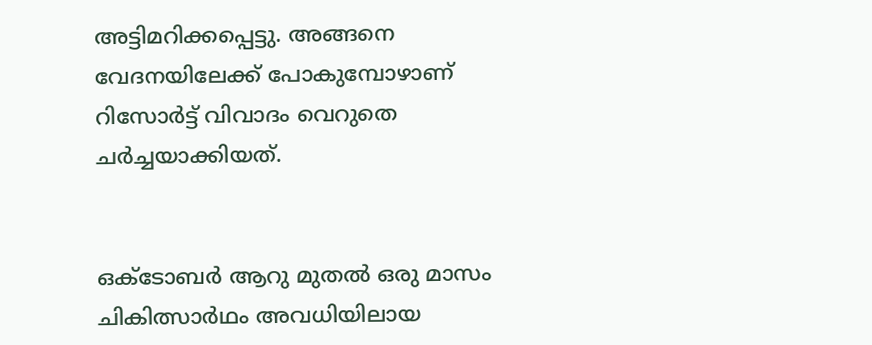അട്ടിമറിക്കപ്പെട്ടു. അങ്ങനെ വേദനയിലേക്ക് പോകുമ്പോഴാണ് റിസോര്‍ട്ട് വിവാദം വെറുതെ ചര്‍ച്ചയാക്കിയത്.


ഒക്ടോബര്‍ ആറു മുതല്‍ ഒരു മാസം ചികിത്സാര്‍ഥം അവധിയിലായ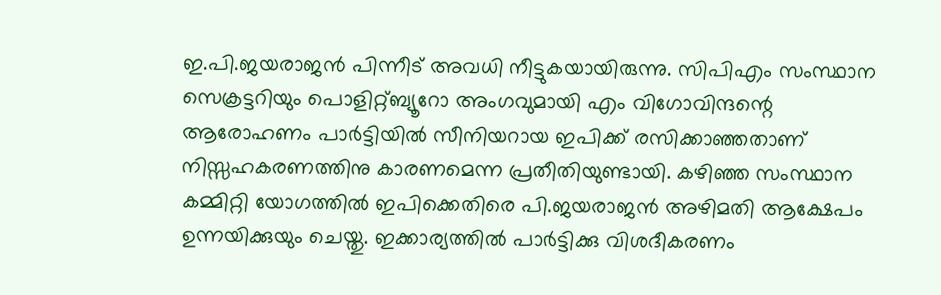ഇ.പി.ജയരാജന്‍ പിന്നീട് അവധി നീട്ടുകയായിരുന്നു. സിപിഎം സംസ്ഥാന സെക്രട്ടറിയും പൊളിറ്റ്ബ്യൂറോ അംഗവുമായി എം വിഗോവിന്ദന്റെ ആരോഹണം പാര്‍ട്ടിയില്‍ സീനിയറായ ഇപിക്ക് രസിക്കാഞ്ഞതാണ് നിസ്സഹകരണത്തിനു കാരണമെന്ന പ്രതീതിയുണ്ടായി. കഴിഞ്ഞ സംസ്ഥാന കമ്മിറ്റി യോഗത്തില്‍ ഇപിക്കെതിരെ പി.ജയരാജന്‍ അഴിമതി ആക്ഷേപം ഉന്നയിക്കുയും ചെയ്തു. ഇക്കാര്യത്തില്‍ പാര്‍ട്ടിക്കു വിശദീകരണം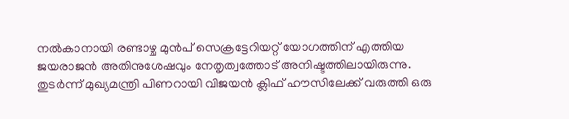നല്‍കാനായി രണ്ടാഴ്ച മുന്‍പ് സെക്രട്ടേറിയറ്റ് യോഗത്തിന് എത്തിയ ജയരാജന്‍ അതിനുശേഷവും നേതൃത്വത്തോട് അനിഷ്ടത്തിലായിരുന്നു. തുടര്‍ന്ന് മുഖ്യമന്ത്രി പിണറായി വിജയന്‍ ക്ലിഫ് ഹൗസിലേക്ക് വരുത്തി ഒരു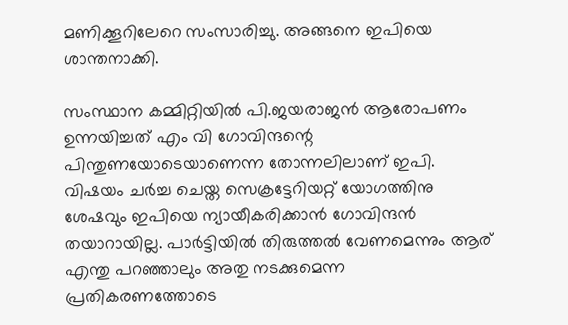മണിക്കൂറിലേറെ സംസാരിച്ചു. അങ്ങനെ ഇപിയെ ശാന്തനാക്കി.

സംസ്ഥാന കമ്മിറ്റിയില്‍ പി.ജയരാജന്‍ ആരോപണം ഉന്നയിച്ചത് എം വി ഗോവിന്ദന്റെ പിന്തുണയോടെയാണെന്ന തോന്നലിലാണ് ഇപി. വിഷയം ചര്‍ച്ച ചെയ്ത സെക്രട്ടേറിയറ്റ് യോഗത്തിനു ശേഷവും ഇപിയെ ന്യായീകരിക്കാന്‍ ഗോവിന്ദന്‍ തയാറായില്ല. പാര്‍ട്ടിയില്‍ തിരുത്തല്‍ വേണമെന്നും ആര് എന്തു പറഞ്ഞാലും അതു നടക്കുമെന്ന പ്രതികരണത്തോടെ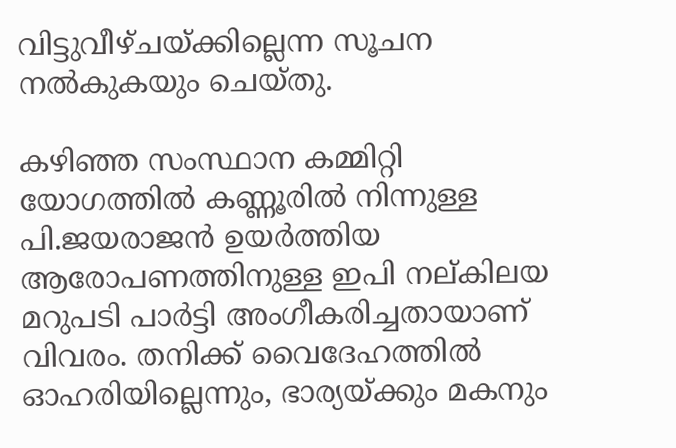വിട്ടുവീഴ്ചയ്ക്കില്ലെന്ന സൂചന നല്‍കുകയും ചെയ്തു.

കഴിഞ്ഞ സംസ്ഥാന കമ്മിറ്റി യോഗത്തില്‍ കണ്ണൂരില്‍ നിന്നുള്ള പി.ജയരാജന്‍ ഉയര്‍ത്തിയ ആരോപണത്തിനുള്ള ഇപി നല്കിലയ മറുപടി പാര്‍ട്ടി അംഗീകരിച്ചതായാണ് വിവരം. തനിക്ക് വൈദേഹത്തില്‍ ഓഹരിയില്ലെന്നും, ഭാര്യയ്ക്കും മകനും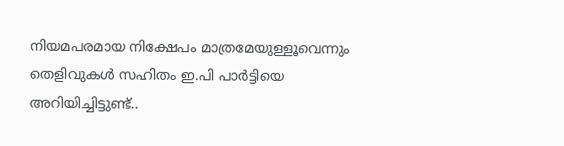നിയമപരമായ നിക്ഷേപം മാത്രമേയുള്ളൂവെന്നും തെളിവുകള്‍ സഹിതം ഇ.പി പാര്‍ട്ടിയെ അറിയിച്ചിട്ടുണ്ട്..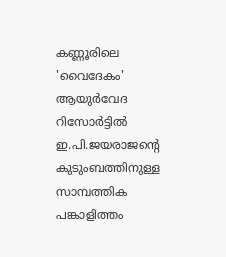കണ്ണൂരിലെ 'വൈദേകം' ആയുര്‍വേദ റിസോര്‍ട്ടില്‍ ഇ.പി.ജയരാജന്റെ കുടുംബത്തിനുള്ള സാമ്പത്തിക പങ്കാളിത്തം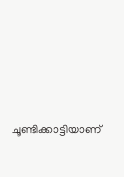ചൂണ്ടിക്കാട്ടിയാണ്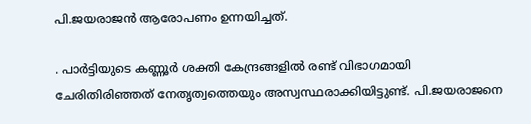പി.ജയരാജന്‍ ആരോപണം ഉന്നയിച്ചത്.

. പാര്‍ട്ടിയുടെ കണ്ണൂര്‍ ശക്തി കേന്ദ്രങ്ങളില്‍ രണ്ട് വിഭാഗമായി ചേരിതിരിഞ്ഞത് നേതൃത്വത്തെയും അസ്വസ്ഥരാക്കിയിട്ടുണ്ട്. പി.ജയരാജനെ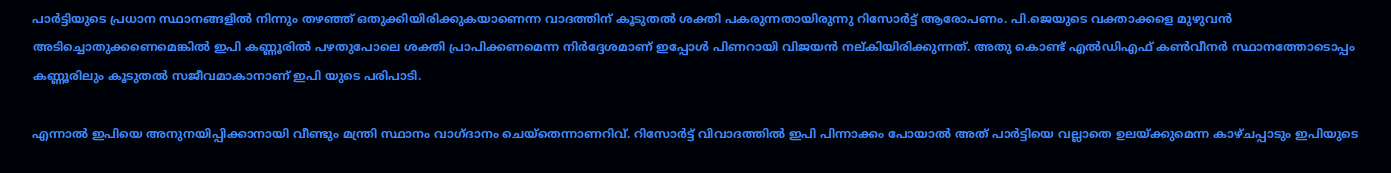പാര്‍ട്ടിയുടെ പ്രധാന സ്ഥാനങ്ങളില്‍ നിന്നും തഴഞ്ഞ് ഒതുക്കിയിരിക്കുകയാണെന്ന വാദത്തിന് കൂടുതല്‍ ശക്തി പകരുന്നതായിരുന്നു റിസോര്‍ട്ട് ആരോപണം. പി.ജെയുടെ വക്താക്കളെ മുഴുവന്‍ അടിച്ചൊതുക്കണെമെങ്കില്‍ ഇപി കണ്ണൂരില്‍ പഴതുപോലെ ശക്തി പ്രാപിക്കണമെന്ന നിര്‍ദ്ദേശമാണ് ഇപ്പോള്‍ പിണറായി വിജയന്‍ നല്കിയിരിക്കുന്നത്. അതു കൊണ്ട് എല്‍ഡിഎഫ് കണ്‍വീനര്‍ സ്ഥാനത്തോടൊപ്പം കണ്ണൂരിലും കൂടുതല്‍ സജീവമാകാനാണ് ഇപി യുടെ പരിപാടി.

എന്നാല്‍ ഇപിയെ അനുനയിപ്പിക്കാനായി വീണ്ടും മന്ത്രി സ്ഥാനം വാഗ്ദാനം ചെയ്‌തെന്നാണറിവ്. റിസോര്‍ട്ട് വിവാദത്തില്‍ ഇപി പിന്നാക്കം പോയാല്‍ അത് പാര്‍ട്ടിയെ വല്ലാതെ ഉലയ്ക്കുമെന്ന കാഴ്ചപ്പാടും ഇപിയുടെ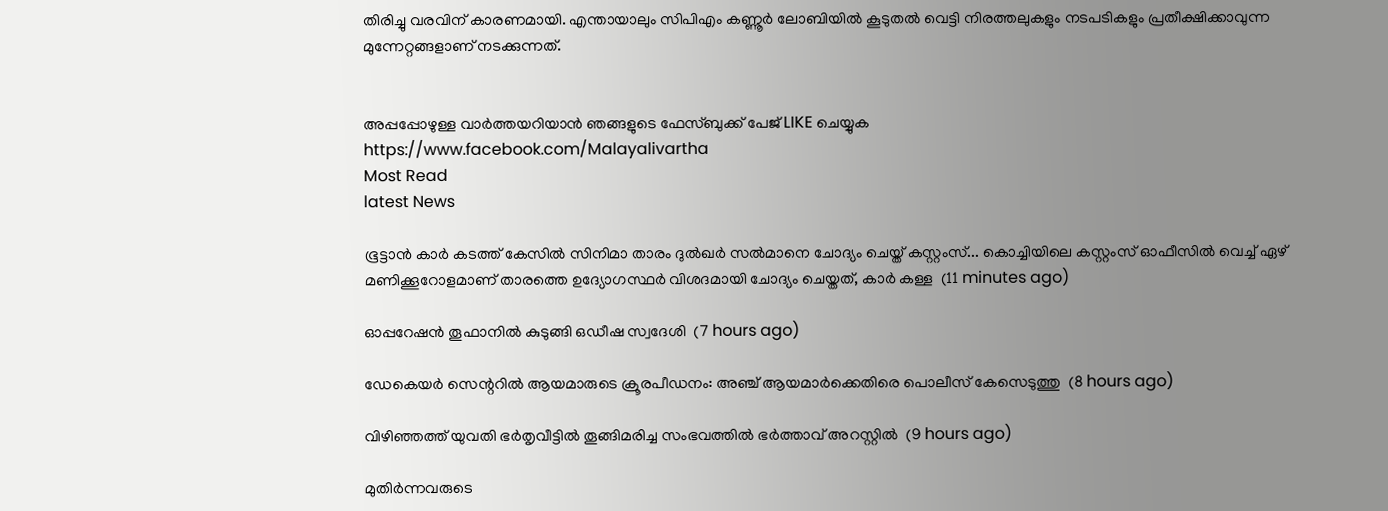തിരിച്ചു വരവിന് കാരണമായി. എന്തായാലും സിപിഎം കണ്ണൂര്‍ ലോബിയില്‍ കൂടുതല്‍ വെട്ടി നിരത്തലുകളും നടപടികളും പ്രതീക്ഷിക്കാവുന്ന മുന്നേറ്റങ്ങളാണ് നടക്കുന്നത്.


അപ്പപ്പോഴുള്ള വാര്‍ത്തയറിയാന്‍ ഞങ്ങളുടെ ഫേസ്‌ബുക്ക്‌ പേജ് LIKE ചെയ്യുക
https://www.facebook.com/Malayalivartha
Most Read
latest News

ഭൂട്ടാന്‍ കാര്‍ കടത്ത് കേസില്‍ സിനിമാ താരം ദുല്‍ഖര്‍ സല്‍മാനെ ചോദ്യം ചെയ്ത് കസ്റ്റംസ്... കൊച്ചിയിലെ കസ്റ്റംസ് ഓഫീസില്‍ വെച്ച് ഏഴ് മണിക്കൂറോളമാണ് താരത്തെ ഉദ്യോഗസ്ഥര്‍ വിശദമായി ചോദ്യം ചെയ്തത്, കാർ കള്ള  (11 minutes ago)

ഓപ്പറേഷന്‍ തൂഫാനില്‍ കുടുങ്ങി ഒഡീഷ സ്വദേശി  (7 hours ago)

ഡേകെയര്‍ സെന്ററില്‍ ആയമാരുടെ ക്രൂരപീഡനം: അഞ്ച് ആയമാര്‍ക്കെതിരെ പൊലീസ് കേസെടുത്തു  (8 hours ago)

വിഴിഞ്ഞത്ത് യുവതി ഭര്‍തൃവീട്ടില്‍ തൂങ്ങിമരിച്ച സംഭവത്തില്‍ ഭര്‍ത്താവ് അറസ്റ്റില്‍  (9 hours ago)

മുതിര്‍ന്നവരുടെ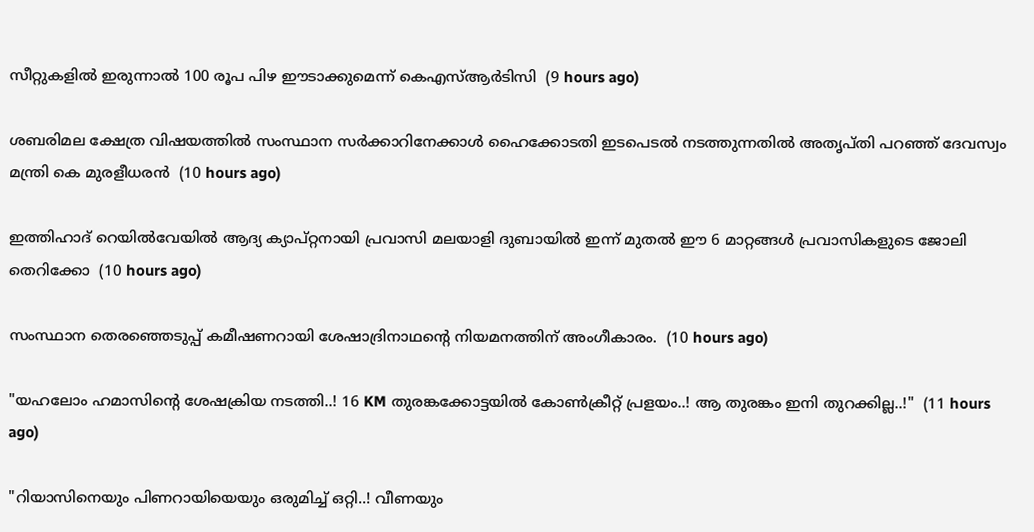സീറ്റുകളില്‍ ഇരുന്നാല്‍ 100 രൂപ പിഴ ഈടാക്കുമെന്ന് കെഎസ്ആര്‍ടിസി  (9 hours ago)

ശബരിമല ക്ഷേത്ര വിഷയത്തില്‍ സംസ്ഥാന സര്‍ക്കാറിനേക്കാള്‍ ഹൈക്കോടതി ഇടപെടല്‍ നടത്തുന്നതില്‍ അതൃപ്തി പറഞ്ഞ് ദേവസ്വം മന്ത്രി കെ മുരളീധരന്‍  (10 hours ago)

ഇത്തിഹാദ് റെയിൽവേയിൽ ആദ്യ ക്യാപ്റ്റനായി പ്രവാസി മലയാളി ദുബായിൽ ഇന്ന് മുതൽ ഈ 6 മാറ്റങ്ങൾ പ്രവാസികളുടെ ജോലി തെറിക്കോ  (10 hours ago)

സംസ്ഥാന തെരഞ്ഞെടുപ്പ് കമീഷണറായി ശേഷാദ്രിനാഥന്റെ നിയമനത്തിന് അംഗീകാരം.  (10 hours ago)

"യഹലോം ഹമാസിന്റെ ശേഷക്രിയ നടത്തി..! 16 KM തുരങ്കക്കോട്ടയിൽ കോൺക്രീറ്റ് പ്രളയം..! ആ തുരങ്കം ഇനി തുറക്കില്ല..!"  (11 hours ago)

"റിയാസിനെയും പിണറായിയെയും ഒരുമിച്ച് ഒറ്റി..! വീണയും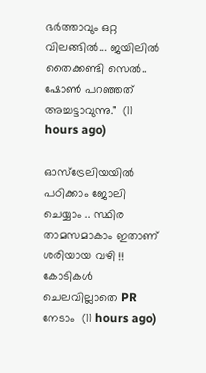ഭർത്താവും ഒറ്റ വിലങ്ങിൽ... ജയിലിൽ തൈക്കണ്ടി സെൽ.. ഷോൺ പറഞ്ഞത് അച്ചട്ടാവുന്നു."  (11 hours ago)

ഓസ്ട്രേലിയയിൽ പഠിക്കാം ജോലി ചെയ്യാം .. സ്ഥിര താമസമാകാം ഇതാണ് ശരിയായ വഴി !! കോടികൾ ചെലവില്ലാതെ PR നേടാം  (11 hours ago)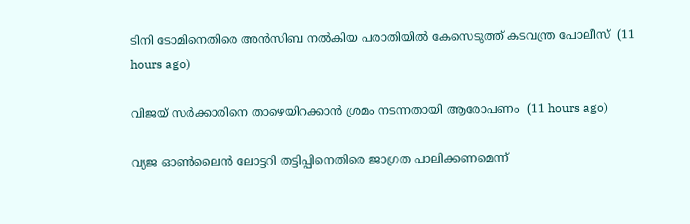ടിനി ടോമിനെതിരെ അന്‍സിബ നല്‍കിയ പരാതിയില്‍ കേസെടുത്ത് കടവന്ത്ര പോലീസ്  (11 hours ago)

വിജയ് സര്‍ക്കാരിനെ താഴെയിറക്കാന്‍ ശ്രമം നടന്നതായി ആരോപണം  (11 hours ago)

വ്യജ ഓണ്‍ലൈന്‍ ലോട്ടറി തട്ടിപ്പിനെതിരെ ജാഗ്രത പാലിക്കണമെന്ന്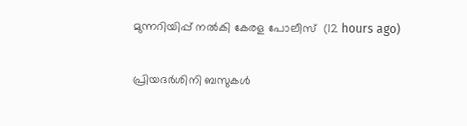മുന്നറിയിപ്പ് നല്‍കി കേരള പോലീസ്  (12 hours ago)

പ്രിയദര്‍ശിനി ബസുകള്‍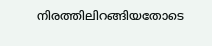നിരത്തിലിറങ്ങിയതോടെ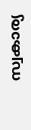സ്വകാര്യ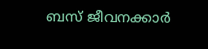ബസ് ജീവനക്കാര്‍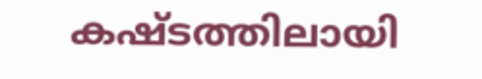കഷ്ടത്തിലായി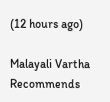(12 hours ago)

Malayali Vartha Recommends